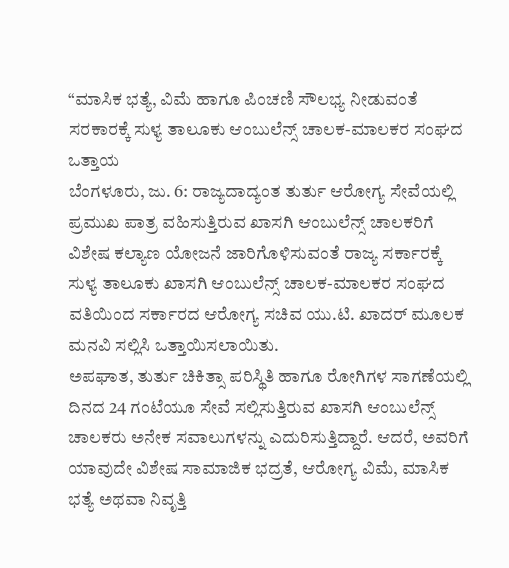“ಮಾಸಿಕ ಭತ್ಯೆ, ವಿಮೆ ಹಾಗೂ ಪಿಂಚಣಿ ಸೌಲಭ್ಯ ನೀಡುವಂತೆ ಸರಕಾರಕ್ಕೆ ಸುಳ್ಯ ತಾಲೂಕು ಆಂಬುಲೆನ್ಸ್ ಚಾಲಕ-ಮಾಲಕರ ಸಂಘದ ಒತ್ತಾಯ
ಬೆಂಗಳೂರು, ಜು. 6: ರಾಜ್ಯದಾದ್ಯಂತ ತುರ್ತು ಆರೋಗ್ಯ ಸೇವೆಯಲ್ಲಿ ಪ್ರಮುಖ ಪಾತ್ರ ವಹಿಸುತ್ತಿರುವ ಖಾಸಗಿ ಆಂಬುಲೆನ್ಸ್ ಚಾಲಕರಿಗೆ ವಿಶೇಷ ಕಲ್ಯಾಣ ಯೋಜನೆ ಜಾರಿಗೊಳಿಸುವಂತೆ ರಾಜ್ಯ ಸರ್ಕಾರಕ್ಕೆ ಸುಳ್ಯ ತಾಲೂಕು ಖಾಸಗಿ ಆಂಬುಲೆನ್ಸ್ ಚಾಲಕ-ಮಾಲಕರ ಸಂಘದ ವತಿಯಿಂದ ಸರ್ಕಾರದ ಆರೋಗ್ಯ ಸಚಿವ ಯು.ಟಿ. ಖಾದರ್ ಮೂಲಕ ಮನವಿ ಸಲ್ಲಿಸಿ ಒತ್ತಾಯಿಸಲಾಯಿತು.
ಅಪಘಾತ, ತುರ್ತು ಚಿಕಿತ್ಸಾ ಪರಿಸ್ಥಿತಿ ಹಾಗೂ ರೋಗಿಗಳ ಸಾಗಣೆಯಲ್ಲಿ ದಿನದ 24 ಗಂಟೆಯೂ ಸೇವೆ ಸಲ್ಲಿಸುತ್ತಿರುವ ಖಾಸಗಿ ಆಂಬುಲೆನ್ಸ್ ಚಾಲಕರು ಅನೇಕ ಸವಾಲುಗಳನ್ನು ಎದುರಿಸುತ್ತಿದ್ದಾರೆ. ಆದರೆ, ಅವರಿಗೆ ಯಾವುದೇ ವಿಶೇಷ ಸಾಮಾಜಿಕ ಭದ್ರತೆ, ಆರೋಗ್ಯ ವಿಮೆ, ಮಾಸಿಕ ಭತ್ಯೆ ಅಥವಾ ನಿವೃತ್ತಿ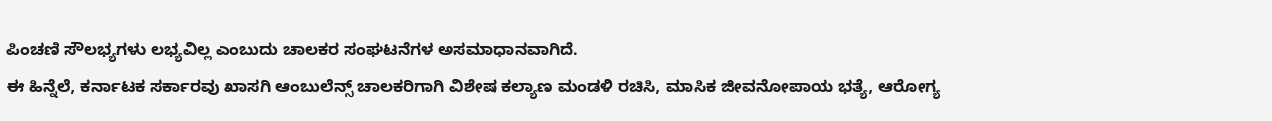ಪಿಂಚಣಿ ಸೌಲಭ್ಯಗಳು ಲಭ್ಯವಿಲ್ಲ ಎಂಬುದು ಚಾಲಕರ ಸಂಘಟನೆಗಳ ಅಸಮಾಧಾನವಾಗಿದೆ.
ಈ ಹಿನ್ನೆಲೆ, ಕರ್ನಾಟಕ ಸರ್ಕಾರವು ಖಾಸಗಿ ಆಂಬುಲೆನ್ಸ್ ಚಾಲಕರಿಗಾಗಿ ವಿಶೇಷ ಕಲ್ಯಾಣ ಮಂಡಳಿ ರಚಿಸಿ, ಮಾಸಿಕ ಜೀವನೋಪಾಯ ಭತ್ಯೆ, ಆರೋಗ್ಯ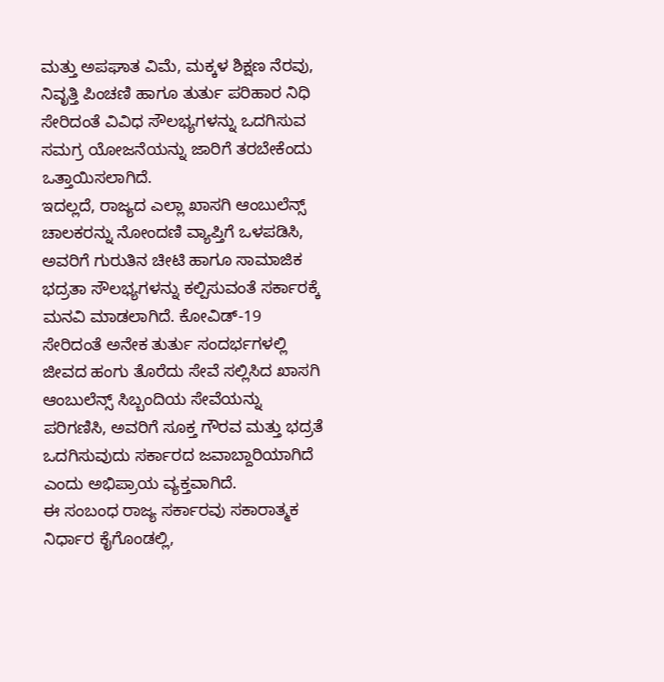ಮತ್ತು ಅಪಘಾತ ವಿಮೆ, ಮಕ್ಕಳ ಶಿಕ್ಷಣ ನೆರವು, ನಿವೃತ್ತಿ ಪಿಂಚಣಿ ಹಾಗೂ ತುರ್ತು ಪರಿಹಾರ ನಿಧಿ ಸೇರಿದಂತೆ ವಿವಿಧ ಸೌಲಭ್ಯಗಳನ್ನು ಒದಗಿಸುವ ಸಮಗ್ರ ಯೋಜನೆಯನ್ನು ಜಾರಿಗೆ ತರಬೇಕೆಂದು ಒತ್ತಾಯಿಸಲಾಗಿದೆ.
ಇದಲ್ಲದೆ, ರಾಜ್ಯದ ಎಲ್ಲಾ ಖಾಸಗಿ ಆಂಬುಲೆನ್ಸ್ ಚಾಲಕರನ್ನು ನೋಂದಣಿ ವ್ಯಾಪ್ತಿಗೆ ಒಳಪಡಿಸಿ, ಅವರಿಗೆ ಗುರುತಿನ ಚೀಟಿ ಹಾಗೂ ಸಾಮಾಜಿಕ ಭದ್ರತಾ ಸೌಲಭ್ಯಗಳನ್ನು ಕಲ್ಪಿಸುವಂತೆ ಸರ್ಕಾರಕ್ಕೆ ಮನವಿ ಮಾಡಲಾಗಿದೆ. ಕೋವಿಡ್-19 ಸೇರಿದಂತೆ ಅನೇಕ ತುರ್ತು ಸಂದರ್ಭಗಳಲ್ಲಿ ಜೀವದ ಹಂಗು ತೊರೆದು ಸೇವೆ ಸಲ್ಲಿಸಿದ ಖಾಸಗಿ ಆಂಬುಲೆನ್ಸ್ ಸಿಬ್ಬಂದಿಯ ಸೇವೆಯನ್ನು ಪರಿಗಣಿಸಿ, ಅವರಿಗೆ ಸೂಕ್ತ ಗೌರವ ಮತ್ತು ಭದ್ರತೆ ಒದಗಿಸುವುದು ಸರ್ಕಾರದ ಜವಾಬ್ದಾರಿಯಾಗಿದೆ ಎಂದು ಅಭಿಪ್ರಾಯ ವ್ಯಕ್ತವಾಗಿದೆ.
ಈ ಸಂಬಂಧ ರಾಜ್ಯ ಸರ್ಕಾರವು ಸಕಾರಾತ್ಮಕ ನಿರ್ಧಾರ ಕೈಗೊಂಡಲ್ಲಿ,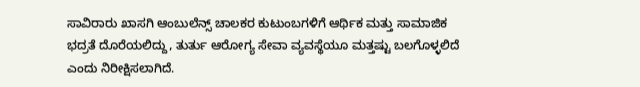ಸಾವಿರಾರು ಖಾಸಗಿ ಆಂಬುಲೆನ್ಸ್ ಚಾಲಕರ ಕುಟುಂಬಗಳಿಗೆ ಆರ್ಥಿಕ ಮತ್ತು ಸಾಮಾಜಿಕ ಭದ್ರತೆ ದೊರೆಯಲಿದ್ದು, ತುರ್ತು ಆರೋಗ್ಯ ಸೇವಾ ವ್ಯವಸ್ಥೆಯೂ ಮತ್ತಷ್ಟು ಬಲಗೊಳ್ಳಲಿದೆ ಎಂದು ನಿರೀಕ್ಷಿಸಲಾಗಿದೆ.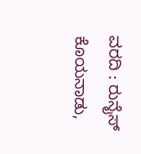ವರದಿ : ರುನೈಸ್ ಕೊಯನಾಡು,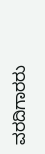ವರದಿಗಾರರು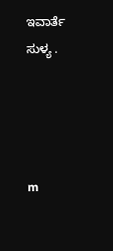ಇವಾರ್ತೆ ಸುಳ್ಯ .




m